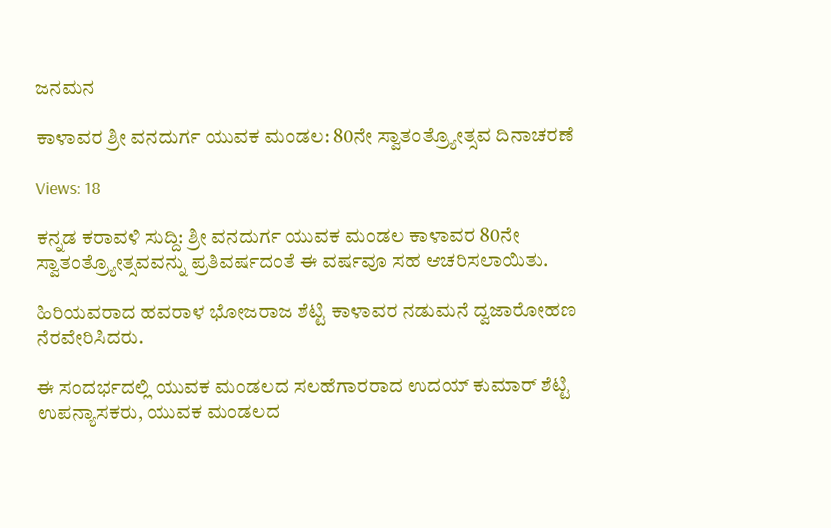ಜನಮನ

ಕಾಳಾವರ ಶ್ರೀ ವನದುರ್ಗ ಯುವಕ ಮಂಡಲ: 80ನೇ ಸ್ವಾತಂತ್ರ್ಯೋತ್ಸವ ದಿನಾಚರಣೆ

Views: 18

ಕನ್ನಡ ಕರಾವಳಿ ಸುದ್ದಿ: ಶ್ರೀ ವನದುರ್ಗ ಯುವಕ ಮಂಡಲ ಕಾಳಾವರ 80ನೇ ಸ್ವಾತಂತ್ರ್ಯೋತ್ಸವವನ್ನು ಪ್ರತಿವರ್ಷದಂತೆ ಈ ವರ್ಷವೂ ಸಹ ಆಚರಿಸಲಾಯಿತು.

ಹಿರಿಯವರಾದ ಹವರಾಳ ಭೋಜರಾಜ ಶೆಟ್ಟಿ ಕಾಳಾವರ ನಡುಮನೆ ದ್ವಜಾರೋಹಣ ನೆರವೇರಿಸಿದರು.

ಈ ಸಂದರ್ಭದಲ್ಲಿ ಯುವಕ ಮಂಡಲದ ಸಲಹೆಗಾರರಾದ ಉದಯ್ ಕುಮಾರ್ ಶೆಟ್ಟಿ ಉಪನ್ಯಾಸಕರು, ಯುವಕ ಮಂಡಲದ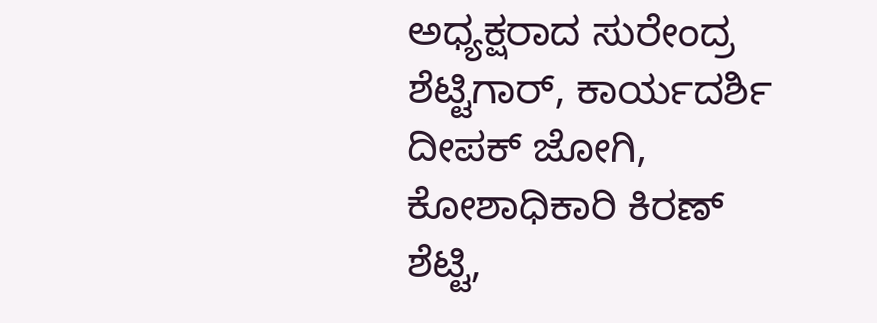ಅಧ್ಯಕ್ಷರಾದ ಸುರೇಂದ್ರ ಶೆಟ್ಟಿಗಾರ್, ಕಾರ್ಯದರ್ಶಿ ದೀಪಕ್ ಜೋಗಿ, ಕೋಶಾಧಿಕಾರಿ ಕಿರಣ್ ಶೆಟ್ಟಿ,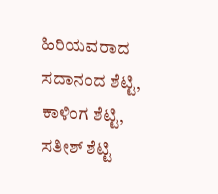ಹಿರಿಯವರಾದ ಸದಾನಂದ ಶೆಟ್ಟಿ, ಕಾಳಿಂಗ ಶೆಟ್ಟಿ, ಸತೀಶ್ ಶೆಟ್ಟಿ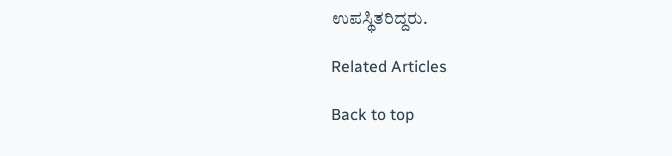ಉಪಸ್ಥಿತರಿದ್ದರು.

Related Articles

Back to top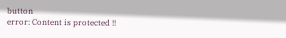button
error: Content is protected !!